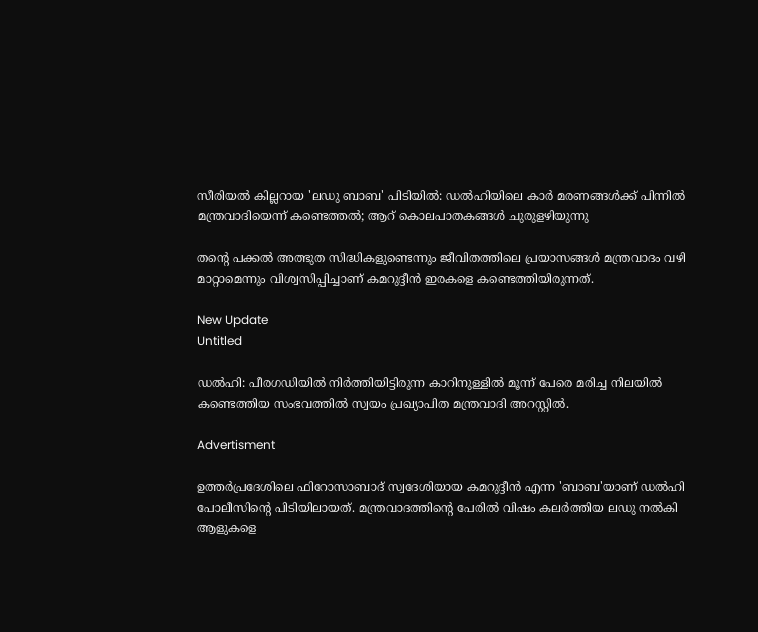സീരിയൽ കില്ലറായ 'ലഡു ബാബ' പിടിയിൽ: ഡൽഹിയിലെ കാർ മരണങ്ങൾക്ക് പിന്നിൽ മന്ത്രവാദിയെന്ന് കണ്ടെത്തൽ; ആറ് കൊലപാതകങ്ങൾ ചുരുളഴിയുന്നു

തന്റെ പക്കല്‍ അത്ഭുത സിദ്ധികളുണ്ടെന്നും ജീവിതത്തിലെ പ്രയാസങ്ങള്‍ മന്ത്രവാദം വഴി മാറ്റാമെന്നും വിശ്വസിപ്പിച്ചാണ് കമറുദ്ദീന്‍ ഇരകളെ കണ്ടെത്തിയിരുന്നത്.

New Update
Untitled

ഡല്‍ഹി: പീരഗഡിയില്‍ നിര്‍ത്തിയിട്ടിരുന്ന കാറിനുള്ളില്‍ മൂന്ന് പേരെ മരിച്ച നിലയില്‍ കണ്ടെത്തിയ സംഭവത്തില്‍ സ്വയം പ്രഖ്യാപിത മന്ത്രവാദി അറസ്റ്റില്‍.

Advertisment

ഉത്തര്‍പ്രദേശിലെ ഫിറോസാബാദ് സ്വദേശിയായ കമറുദ്ദീന്‍ എന്ന 'ബാബ'യാണ് ഡല്‍ഹി പോലീസിന്റെ പിടിയിലായത്. മന്ത്രവാദത്തിന്റെ പേരില്‍ വിഷം കലര്‍ത്തിയ ലഡു നല്‍കി ആളുകളെ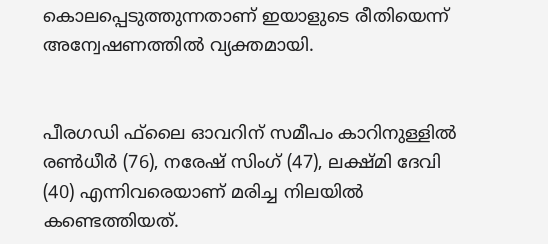കൊലപ്പെടുത്തുന്നതാണ് ഇയാളുടെ രീതിയെന്ന് അന്വേഷണത്തില്‍ വ്യക്തമായി.


പീരഗഡി ഫ്‌ലൈ ഓവറിന് സമീപം കാറിനുള്ളില്‍ രണ്‍ധീര്‍ (76), നരേഷ് സിംഗ് (47), ലക്ഷ്മി ദേവി (40) എന്നിവരെയാണ് മരിച്ച നിലയില്‍ കണ്ടെത്തിയത്.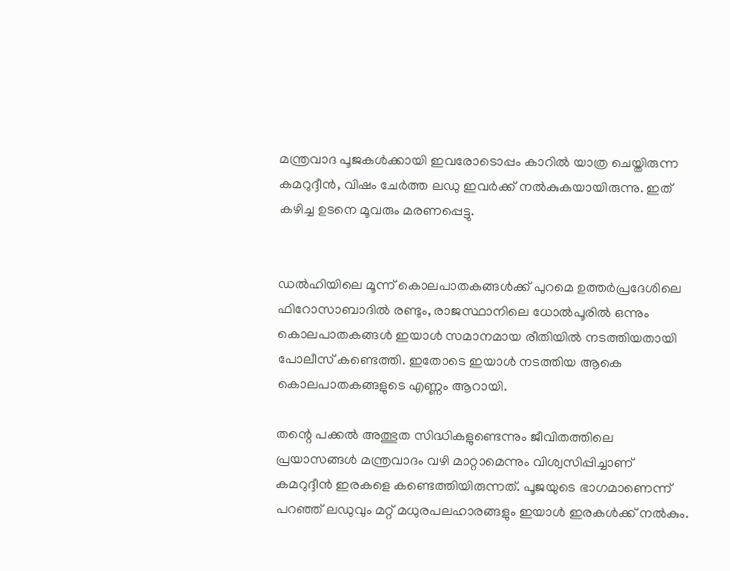മന്ത്രവാദ പൂജകള്‍ക്കായി ഇവരോടൊപ്പം കാറില്‍ യാത്ര ചെയ്തിരുന്ന കമറുദ്ദീന്‍, വിഷം ചേര്‍ത്ത ലഡു ഇവര്‍ക്ക് നല്‍കുകയായിരുന്നു. ഇത് കഴിച്ച ഉടനെ മൂവരും മരണപ്പെട്ടു.


ഡല്‍ഹിയിലെ മൂന്ന് കൊലപാതകങ്ങള്‍ക്ക് പുറമെ ഉത്തര്‍പ്രദേശിലെ ഫിറോസാബാദില്‍ രണ്ടും, രാജസ്ഥാനിലെ ധോല്‍പൂരില്‍ ഒന്നും കൊലപാതകങ്ങള്‍ ഇയാള്‍ സമാനമായ രീതിയില്‍ നടത്തിയതായി പോലീസ് കണ്ടെത്തി. ഇതോടെ ഇയാള്‍ നടത്തിയ ആകെ കൊലപാതകങ്ങളുടെ എണ്ണം ആറായി.

തന്റെ പക്കല്‍ അത്ഭുത സിദ്ധികളുണ്ടെന്നും ജീവിതത്തിലെ പ്രയാസങ്ങള്‍ മന്ത്രവാദം വഴി മാറ്റാമെന്നും വിശ്വസിപ്പിച്ചാണ് കമറുദ്ദീന്‍ ഇരകളെ കണ്ടെത്തിയിരുന്നത്. പൂജയുടെ ഭാഗമാണെന്ന് പറഞ്ഞ് ലഡുവും മറ്റ് മധുരപലഹാരങ്ങളും ഇയാള്‍ ഇരകള്‍ക്ക് നല്‍കും.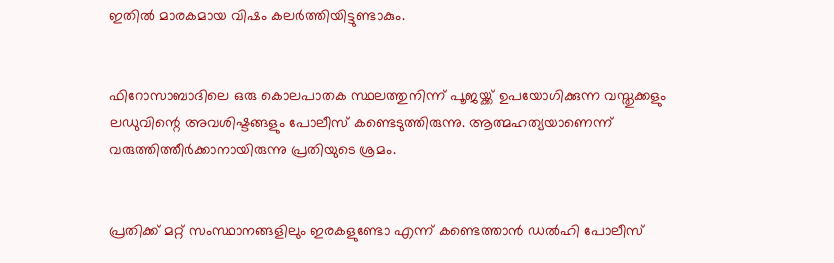ഇതില്‍ മാരകമായ വിഷം കലര്‍ത്തിയിട്ടുണ്ടാകും.


ഫിറോസാബാദിലെ ഒരു കൊലപാതക സ്ഥലത്തുനിന്ന് പൂജയ്ക്ക് ഉപയോഗിക്കുന്ന വസ്തുക്കളും ലഡുവിന്റെ അവശിഷ്ടങ്ങളും പോലീസ് കണ്ടെടുത്തിരുന്നു. ആത്മഹത്യയാണെന്ന് വരുത്തിത്തീര്‍ക്കാനായിരുന്നു പ്രതിയുടെ ശ്രമം.


പ്രതിക്ക് മറ്റ് സംസ്ഥാനങ്ങളിലും ഇരകളുണ്ടോ എന്ന് കണ്ടെത്താന്‍ ഡല്‍ഹി പോലീസ്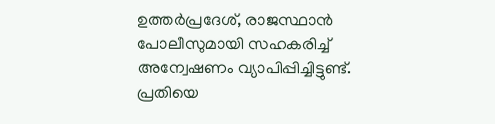ഉത്തര്‍പ്രദേശ്, രാജസ്ഥാന്‍ പോലീസുമായി സഹകരിച്ച് അന്വേഷണം വ്യാപിപ്പിച്ചിട്ടുണ്ട്. പ്രതിയെ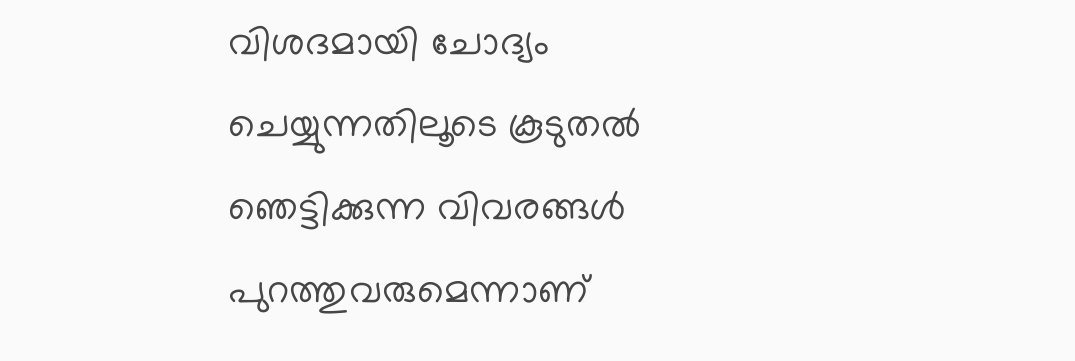വിശദമായി ചോദ്യം ചെയ്യുന്നതിലൂടെ കൂടുതല്‍ ഞെട്ടിക്കുന്ന വിവരങ്ങള്‍ പുറത്തുവരുമെന്നാണ്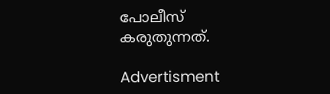പോലീസ് കരുതുന്നത്.

Advertisment